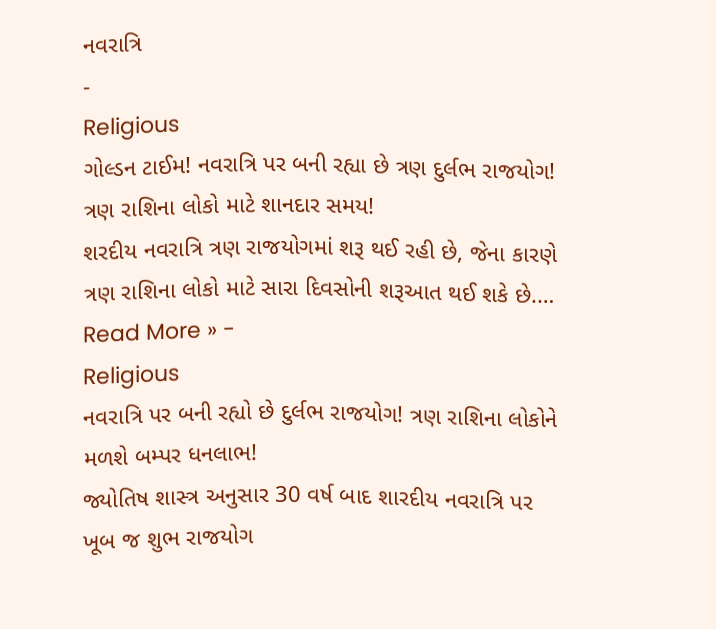નવરાત્રિ
-
Religious
ગોલ્ડન ટાઈમ! નવરાત્રિ પર બની રહ્યા છે ત્રણ દુર્લભ રાજયોગ! ત્રણ રાશિના લોકો માટે શાનદાર સમય!
શરદીય નવરાત્રિ ત્રણ રાજયોગમાં શરૂ થઈ રહી છે, જેના કારણે ત્રણ રાશિના લોકો માટે સારા દિવસોની શરૂઆત થઈ શકે છે.…
Read More » -
Religious
નવરાત્રિ પર બની રહ્યો છે દુર્લભ રાજયોગ! ત્રણ રાશિના લોકોને મળશે બમ્પર ધનલાભ!
જ્યોતિષ શાસ્ત્ર અનુસાર 30 વર્ષ બાદ શારદીય નવરાત્રિ પર ખૂબ જ શુભ રાજયોગ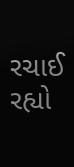રચાઈ રહ્યો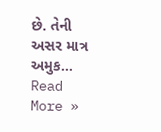છે. તેની અસર માત્ર અમુક…
Read More »